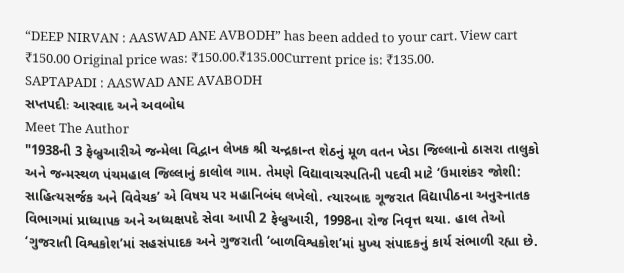“DEEP NIRVAN : AASWAD ANE AVBODH” has been added to your cart. View cart
₹150.00 Original price was: ₹150.00.₹135.00Current price is: ₹135.00.
SAPTAPADI : AASWAD ANE AVABODH
સપ્તપદીઃ આસ્વાદ અને અવબોધ
Meet The Author
"1938ની 3 ફેબ્રુઆરીએ જન્મેલા વિદ્વાન લેખક શ્રી ચન્દ્રકાન્ત શેઠનું મૂળ વતન ખેડા જિલ્લાનો ઠાસરા તાલુકો અને જન્મસ્થળ પંચમહાલ જિલ્લાનું કાલોલ ગામ. તેમણે વિદ્યાવાચસ્પતિની પદવી માટે ‘ઉમાશંકર જોશી: સાહિત્યસર્જક અને વિવેચક’ એ વિષય પર મહાનિબંધ લખેલો. ત્યારબાદ ગૂજરાત વિદ્યાપીઠના અનુસ્નાતક વિભાગમાં પ્રાધ્યાપક અને અધ્યક્ષપદે સેવા આપી 2 ફેબ્રુઆરી, 1998ના રોજ નિવૃત્ત થયા. હાલ તેઓ ‘ગુજરાતી વિશ્વકોશ’માં સહસંપાદક અને ગુજરાતી ‘બાળવિશ્વકોશ’માં મુખ્ય સંપાદકનું કાર્ય સંભાળી રહ્યા છે.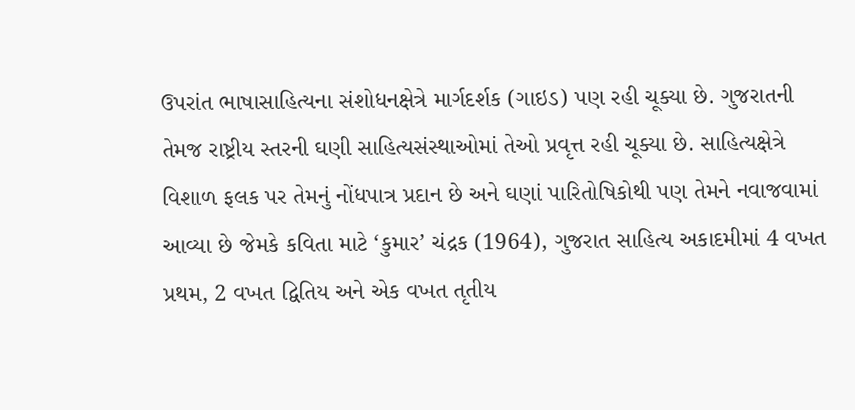ઉપરાંત ભાષાસાહિત્યના સંશોધનક્ષેત્રે માર્ગદર્શક (ગાઇડ) પણ રહી ચૂક્યા છે. ગુજરાતની તેમજ રાષ્ટ્રીય સ્તરની ઘણી સાહિત્યસંસ્થાઓમાં તેઓ પ્રવૃત્ત રહી ચૂક્યા છે. સાહિત્યક્ષેત્રે વિશાળ ફલક પર તેમનું નોંધપાત્ર પ્રદાન છે અને ઘણાં પારિતોષિકોથી પણ તેમને નવાજવામાં આવ્યા છે જેમકે કવિતા માટે ‘કુમાર’ ચંદ્રક (1964), ગુજરાત સાહિત્ય અકાદમીમાં 4 વખત પ્રથમ, 2 વખત દ્વિતિય અને એક વખત તૃતીય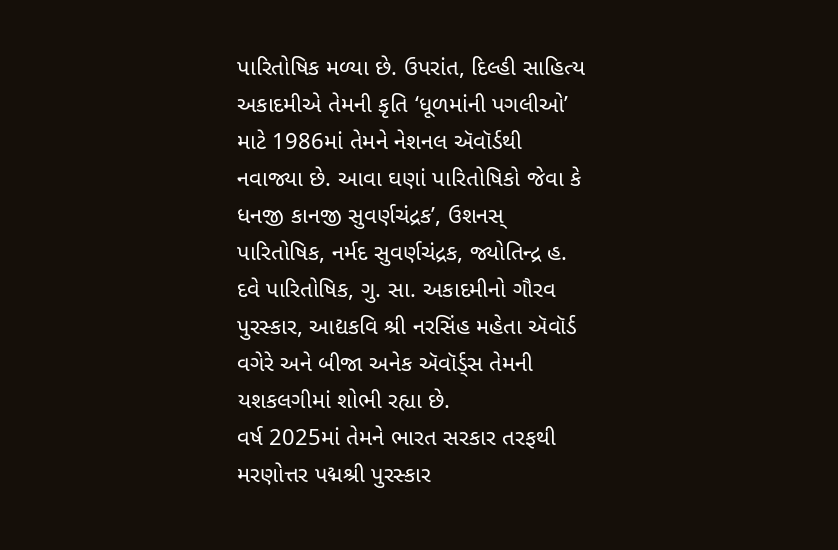પારિતોષિક મળ્યા છે. ઉપરાંત, દિલ્હી સાહિત્ય અકાદમીએ તેમની કૃતિ ‘ધૂળમાંની પગલીઓ’ માટે 1986માં તેમને નેશનલ ઍવૉર્ડથી નવાજ્યા છે. આવા ઘણાં પારિતોષિકો જેવા કે ધનજી કાનજી સુવર્ણચંદ્રક’, ઉશનસ્ પારિતોષિક, નર્મદ સુવર્ણચંદ્રક, જ્યોતિન્દ્ર હ. દવે પારિતોષિક, ગુ. સા. અકાદમીનો ગૌરવ પુરસ્કાર, આદ્યકવિ શ્રી નરસિંહ મહેતા ઍવૉર્ડ વગેરે અને બીજા અનેક ઍવૉર્ડ્સ તેમની યશકલગીમાં શોભી રહ્યા છે.
વર્ષ 2025માં તેમને ભારત સરકાર તરફથી મરણોત્તર પદ્મશ્રી પુરસ્કાર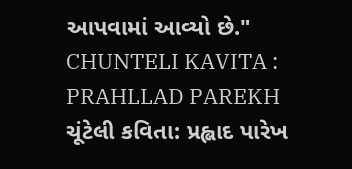આપવામાં આવ્યો છે."
CHUNTELI KAVITA : PRAHLLAD PAREKH
ચૂંટેલી કવિતા: પ્રહ્લાદ પારેખ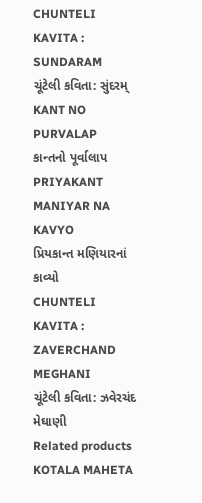CHUNTELI KAVITA : SUNDARAM
ચૂંટેલી કવિતા: સુંદરમ્
KANT NO PURVALAP
કાન્તનો પૂર્વાલાપ
PRIYAKANT MANIYAR NA KAVYO
પ્રિયકાન્ત મણિયારનાં કાવ્યો
CHUNTELI KAVITA : ZAVERCHAND MEGHANI
ચૂંટેલી કવિતા: ઝવેરચંદ મેઘાણી
Related products
KOTALA MAHETA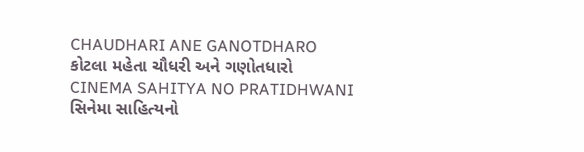CHAUDHARI ANE GANOTDHARO
કોટલા મહેતા ચૌધરી અને ગણોતધારો
CINEMA SAHITYA NO PRATIDHWANI
સિનેમા સાહિત્યનો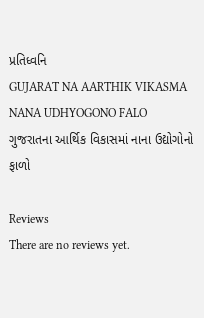પ્રતિધ્વનિ
GUJARAT NA AARTHIK VIKASMA NANA UDHYOGONO FALO
ગુજરાતના આર્થિક વિકાસમાં નાના ઉદ્યોગોનો ફાળો

Reviews
There are no reviews yet.